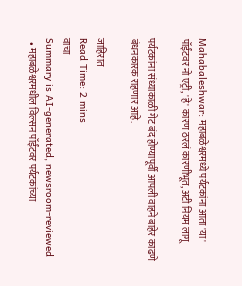Mahabaleshwar: महाबळेश्वरमध्ये पर्यटकांना आता 'या' पॉईंटवर नो एट्री, 'हे' कारण ठरलं कारणीभूत, अटी नियम लागू

पर्यटकांना संध्याकाळी गेट बंद होण्यापूर्वी आपली वाहने बाहेर काढणे बंधनकारक राहणार आहे.

जाहिरात
Read Time: 2 mins
वाचा
Summary is AI-generated, newsroom-reviewed
  • महाबळेश्वरमधील विल्सन पॉईंटवर पर्यटकांच्या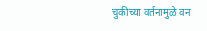चुकीच्या वर्तनामुळे वन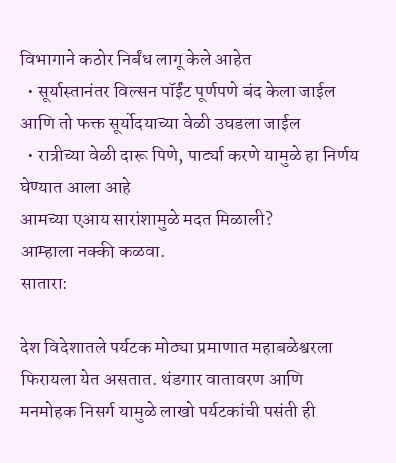विभागाने कठोर निर्बंध लागू केले आहेत
  • सूर्यास्तानंतर विल्सन पॉईंट पूर्णपणे बंद केला जाईल आणि तो फक्त सूर्योदयाच्या वेळी उघडला जाईल
  • रात्रीच्या वेळी दारू पिणे, पार्ट्या करणे यामुळे हा निर्णय घेण्यात आला आहे
आमच्या एआय सारांशामुळे मदत मिळाली?
आम्हाला नक्की कळवा.
सातारा:

देश विदेशातले पर्यटक मोठ्या प्रमाणात महाबळेश्वरला फिरायला येत असतात. थंडगार वातावरण आणि मनमोहक निसर्ग यामुळे लाखो पर्यटकांची पसंती ही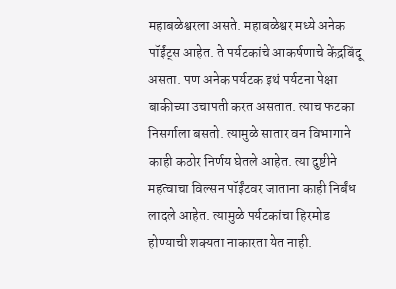महाबळेश्वरला असते. महाबळेश्वर मध्ये अनेक पॉईंट्स आहेत. ते पर्यटकांचे आकर्षणाचे केंद्रबिंदू असता. पण अनेक पर्यटक इथं पर्यटना पेक्षा बाकीच्या उचापती करत असतात. त्याच फटका निसर्गाला बसतो. त्यामुळे सातार वन विभागाने काही कठोर निर्णय घेतले आहेत. त्या दुष्टीने महत्वाचा विल्सन पॉईंटवर जाताना काही निर्बंध लादले आहेत. त्यामुळे पर्यटकांचा हिरमोड होण्याची शक्यता नाकारता येत नाही.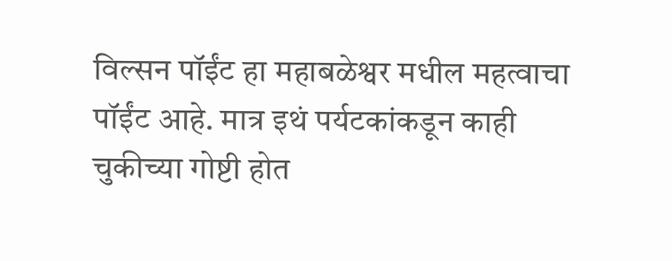विल्सन पॉईंट हा महाबळेश्वर मधील महत्वाचा पॉईंट आहे. मात्र इथं पर्यटकांकडून काही चुकीच्या गोष्टी होत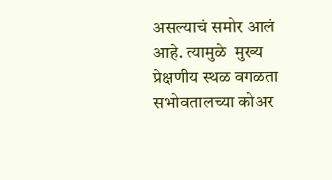असल्याचं समोर आलं आहे. त्यामुळे  मुख्य प्रेक्षणीय स्थळ वगळता सभोवतालच्या कोअर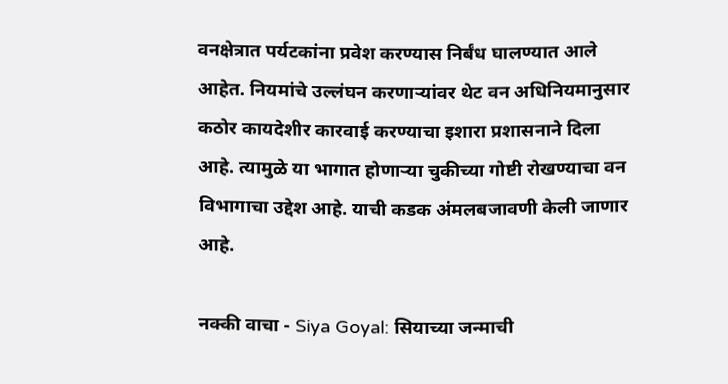वनक्षेत्रात पर्यटकांना प्रवेश करण्यास निर्बंध घालण्यात आले आहेत. नियमांचे उल्लंघन करणाऱ्यांवर थेट वन अधिनियमानुसार कठोर कायदेशीर कारवाई करण्याचा इशारा प्रशासनाने दिला आहे. त्यामुळे या भागात होणाऱ्या चुकीच्या गोष्टी रोखण्याचा वन विभागाचा उद्देश आहे. याची कडक अंमलबजावणी केली जाणार आहे.

नक्की वाचा - Siya Goyal: सियाच्या जन्माची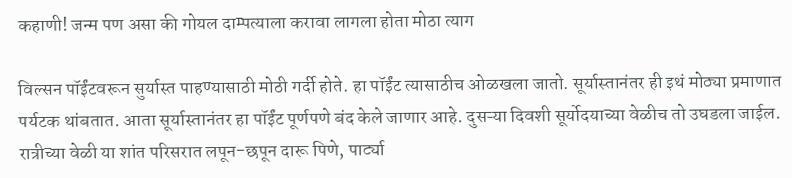कहाणी! जन्म पण असा की गोयल दाम्पत्याला करावा लागला होता मोठा त्याग

विल्सन पॉईंटवरून सुर्यास्त पाहण्यासाठी मोठी गर्दी होते. हा पॉईंट त्यासाठीच ओळखला जातो. सूर्यास्तानंतर ही इथं मोठ्या प्रमाणात पर्यटक थांबतात. आता सूर्यास्तानंतर हा पॉईंट पूर्णपणे बंद केले जाणार आहे. दुसऱ्या दिवशी सूर्योदयाच्या वेळीच तो उघडला जाईल. रात्रीच्या वेळी या शांत परिसरात लपून-छपून दारू पिणे, पार्ट्या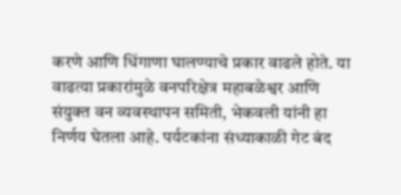करणे आणि धिंगाणा घालण्याचे प्रकार वाढले होते. या वाढत्या प्रकारांमुळे वनपरिक्षेत्र महाबळेश्वर आणि संयुक्त वन व्यवस्थापन समिती, भेकवली यांनी हा निर्णय घेतला आहे. पर्यटकांना संध्याकाळी गेट बंद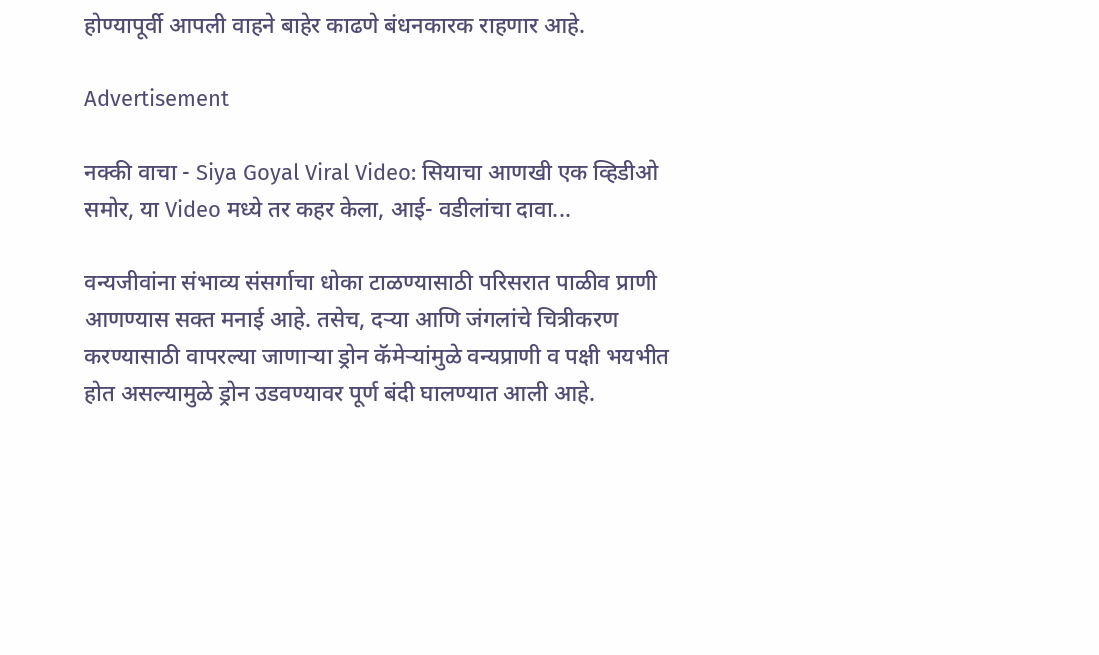होण्यापूर्वी आपली वाहने बाहेर काढणे बंधनकारक राहणार आहे.

Advertisement

नक्की वाचा - Siya Goyal Viral Video: सियाचा आणखी एक व्हिडीओ समोर, या Video मध्ये तर कहर केला, आई- वडीलांचा दावा...

वन्यजीवांना संभाव्य संसर्गाचा धोका टाळण्यासाठी परिसरात पाळीव प्राणी आणण्यास सक्त मनाई आहे. तसेच, दऱ्या आणि जंगलांचे चित्रीकरण करण्यासाठी वापरल्या जाणाऱ्या ड्रोन कॅमेऱ्यांमुळे वन्यप्राणी व पक्षी भयभीत होत असल्यामुळे ड्रोन उडवण्यावर पूर्ण बंदी घालण्यात आली आहे.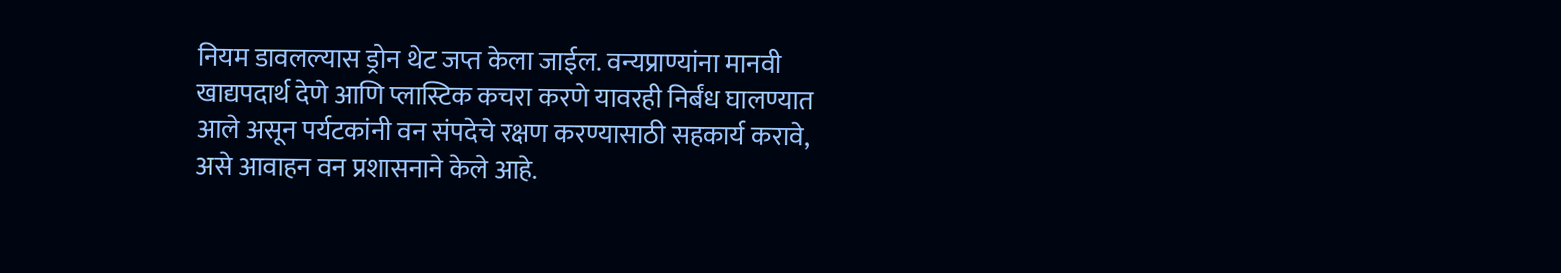नियम डावलल्यास ड्रोन थेट जप्त केला जाईल. वन्यप्राण्यांना मानवी खाद्यपदार्थ देणे आणि प्लास्टिक कचरा करणे यावरही निर्बंध घालण्यात आले असून पर्यटकांनी वन संपदेचे रक्षण करण्यासाठी सहकार्य करावे, असे आवाहन वन प्रशासनाने केले आहे.